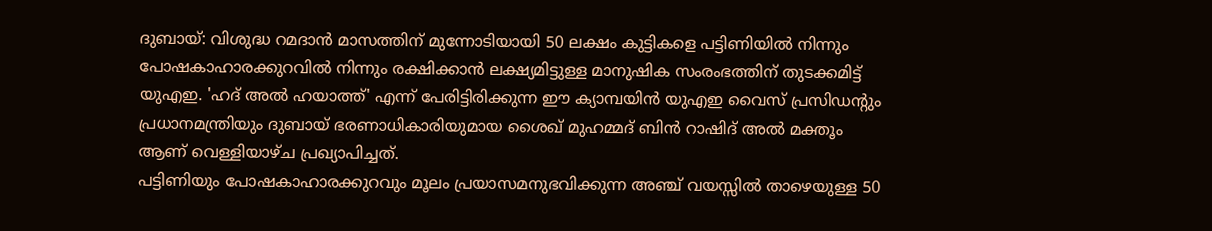ദുബായ്: വിശുദ്ധ റമദാൻ മാസത്തിന് മുന്നോടിയായി 50 ലക്ഷം കുട്ടികളെ പട്ടിണിയിൽ നിന്നും പോഷകാഹാരക്കുറവിൽ നിന്നും രക്ഷിക്കാൻ ലക്ഷ്യമിട്ടുള്ള മാനുഷിക സംരംഭത്തിന് തുടക്കമിട്ട് യുഎഇ. 'ഹദ് അൽ ഹയാത്ത്' എന്ന് പേരിട്ടിരിക്കുന്ന ഈ ക്യാമ്പയിൻ യുഎഇ വൈസ് പ്രസിഡന്റും പ്രധാനമന്ത്രിയും ദുബായ് ഭരണാധികാരിയുമായ ശൈഖ് മുഹമ്മദ് ബിൻ റാഷിദ് അൽ മക്തൂം ആണ് വെള്ളിയാഴ്ച പ്രഖ്യാപിച്ചത്.
പട്ടിണിയും പോഷകാഹാരക്കുറവും മൂലം പ്രയാസമനുഭവിക്കുന്ന അഞ്ച് വയസ്സിൽ താഴെയുള്ള 50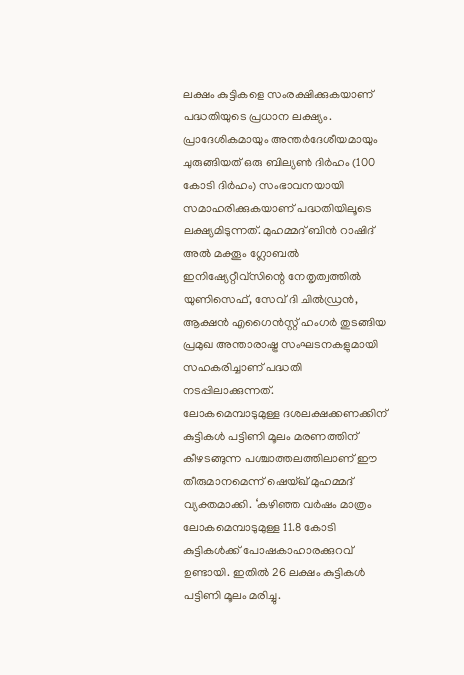ലക്ഷം കുട്ടികളെ സംരക്ഷിക്കുകയാണ് പദ്ധതിയുടെ പ്രധാന ലക്ഷ്യം. പ്രാദേശികമായും അന്തർദേശീയമായും ചുരുങ്ങിയത് ഒരു ബില്യൺ ദിർഹം (100 കോടി ദിർഹം) സംഭാവനയായി സമാഹരിക്കുകയാണ് പദ്ധതിയിലൂടെ ലക്ഷ്യമിടുന്നത്. മുഹമ്മദ് ബിൻ റാഷിദ് അൽ മക്തൂം ഗ്ലോബൽ ഇനിഷ്യേറ്റീവ്സിന്റെ നേതൃത്വത്തിൽ യുണിസെഫ്, സേവ് ദി ചിൽഡ്രൻ, ആക്ഷൻ എഗൈൻസ്റ്റ് ഹംഗർ തുടങ്ങിയ പ്രമുഖ അന്താരാഷ്ട്ര സംഘടനകളുമായി സഹകരിച്ചാണ് പദ്ധതി നടപ്പിലാക്കുന്നത്.
ലോകമെമ്പാടുമുള്ള ദശലക്ഷക്കണക്കിന് കുട്ടികൾ പട്ടിണി മൂലം മരണത്തിന് കീഴടങ്ങുന്ന പശ്ചാത്തലത്തിലാണ് ഈ തീരുമാനമെന്ന് ഷെയ്ഖ് മുഹമ്മദ് വ്യക്തമാക്കി. ‘കഴിഞ്ഞ വർഷം മാത്രം ലോകമെമ്പാടുമുള്ള 11.8 കോടി കുട്ടികൾക്ക് പോഷകാഹാരക്കുറവ് ഉണ്ടായി. ഇതിൽ 26 ലക്ഷം കുട്ടികൾ പട്ടിണി മൂലം മരിച്ചു.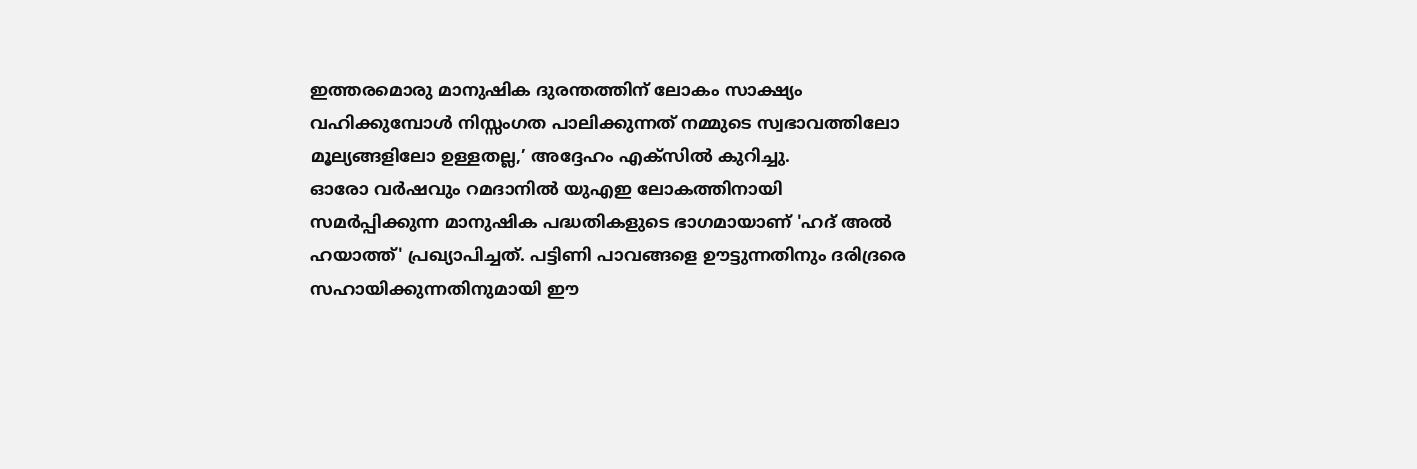ഇത്തരമൊരു മാനുഷിക ദുരന്തത്തിന് ലോകം സാക്ഷ്യം വഹിക്കുമ്പോൾ നിസ്സംഗത പാലിക്കുന്നത് നമ്മുടെ സ്വഭാവത്തിലോ മൂല്യങ്ങളിലോ ഉള്ളതല്ല,’ അദ്ദേഹം എക്സിൽ കുറിച്ചു.
ഓരോ വർഷവും റമദാനിൽ യുഎഇ ലോകത്തിനായി സമർപ്പിക്കുന്ന മാനുഷിക പദ്ധതികളുടെ ഭാഗമായാണ് 'ഹദ് അൽ ഹയാത്ത്' പ്രഖ്യാപിച്ചത്. പട്ടിണി പാവങ്ങളെ ഊട്ടുന്നതിനും ദരിദ്രരെ സഹായിക്കുന്നതിനുമായി ഈ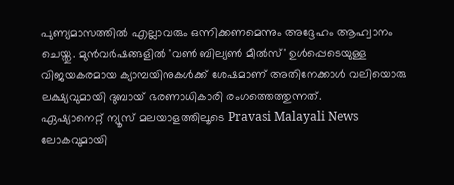പുണ്യമാസത്തിൽ എല്ലാവരും ഒന്നിക്കണമെന്നും അദ്ദേഹം ആഹ്വാനം ചെയ്തു. മുൻവർഷങ്ങളിൽ 'വൺ ബില്യൺ മീൽസ്' ഉൾപ്പെടെയുള്ള വിജയകരമായ ക്യാമ്പയിനുകൾക്ക് ശേഷമാണ് അതിനേക്കാൾ വലിയൊരു ലക്ഷ്യവുമായി ദുബായ് ഭരണാധികാരി രംഗത്തെത്തുന്നത്.
ഏഷ്യാനെറ്റ് ന്യൂസ് മലയാളത്തിലൂടെ Pravasi Malayali News ലോകവുമായി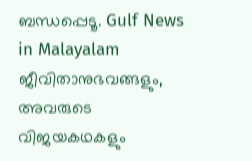ബന്ധപ്പെടൂ. Gulf News in Malayalam ജീവിതാനുഭവങ്ങളും, അവരുടെ വിജയകഥകളും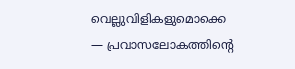വെല്ലുവിളികളുമൊക്കെ — പ്രവാസലോകത്തിന്റെ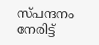സ്പന്ദനം നേരിട്ട്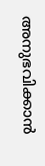അനുഭവിക്കാൻ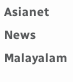Asianet News Malayalam